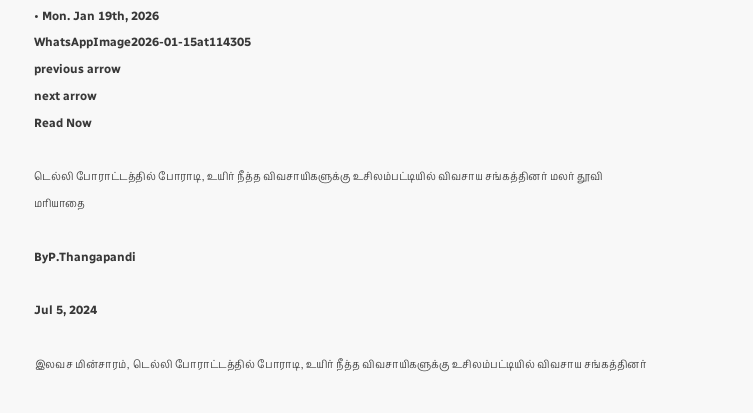• Mon. Jan 19th, 2026
WhatsAppImage2026-01-15at114305
previous arrow
next arrow
Read Now

டெல்லி போராட்டத்தில் போராடி, உயிர் நீத்த விவசாயிகளுக்கு உசிலம்பட்டியில் விவசாய சங்கத்தினர் மலர் தூவி மரியாதை

ByP.Thangapandi

Jul 5, 2024

இலவச மின்சாரம், டெல்லி போராட்டத்தில் போராடி, உயிர் நீத்த விவசாயிகளுக்கு உசிலம்பட்டியில் விவசாய சங்கத்தினர்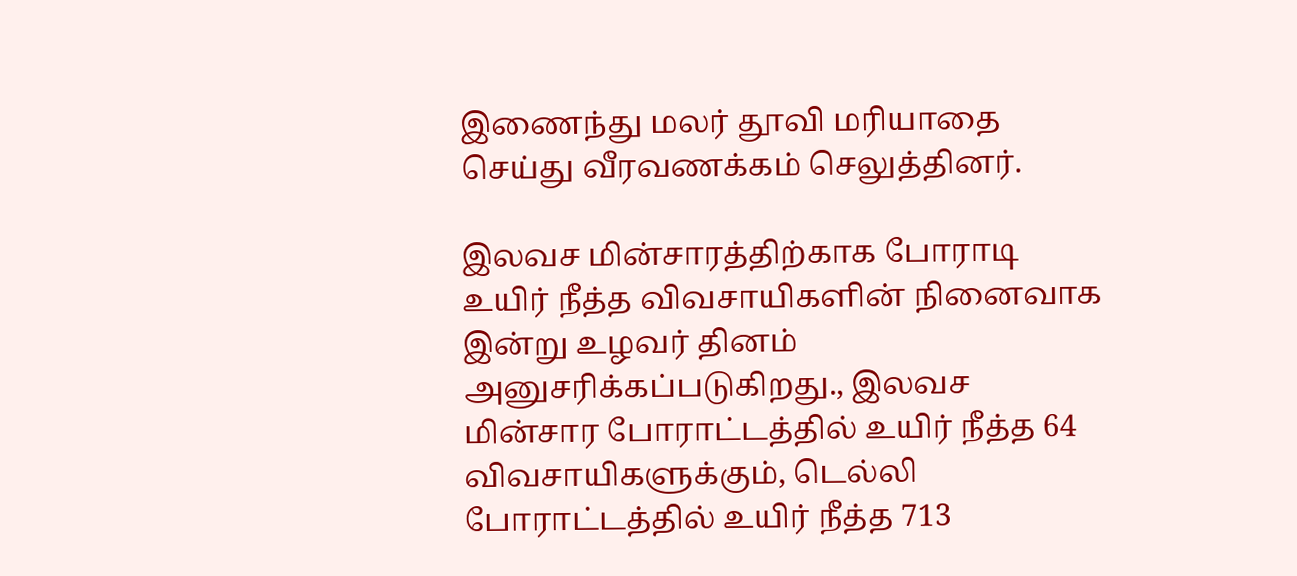இணைந்து மலர் தூவி மரியாதை செய்து வீரவணக்கம் செலுத்தினர்.

இலவச மின்சாரத்திற்காக போராடி உயிர் நீத்த விவசாயிகளின் நினைவாக இன்று உழவர் தினம் அனுசரிக்கப்படுகிறது., இலவச மின்சார போராட்டத்தில் உயிர் நீத்த 64 விவசாயிகளுக்கும், டெல்லி போராட்டத்தில் உயிர் நீத்த 713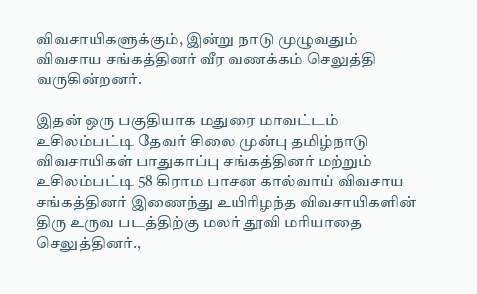விவசாயிகளுக்கும், இன்று நாடு முழுவதும் விவசாய சங்கத்தினர் வீர வணக்கம் செலுத்தி வருகின்றனர்.

இதன் ஒரு பகுதியாக மதுரை மாவட்டம் உசிலம்பட்டி தேவர் சிலை முன்பு தமிழ்நாடு விவசாயிகள் பாதுகாப்பு சங்கத்தினர் மற்றும் உசிலம்பட்டி 58 கிராம பாசன கால்வாய் விவசாய சங்கத்தினர் இணைந்து உயிரிழந்த விவசாயிகளின் திரு உருவ படத்திற்கு மலர் தூவி மரியாதை செலுத்தினர்.,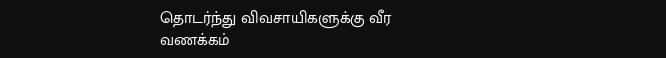தொடர்ந்து விவசாயிகளுக்கு வீர வணக்கம்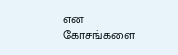என கோசங்களை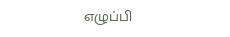எழுப்பி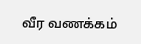வீர வணக்கம்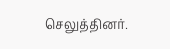செலுத்தினர்.